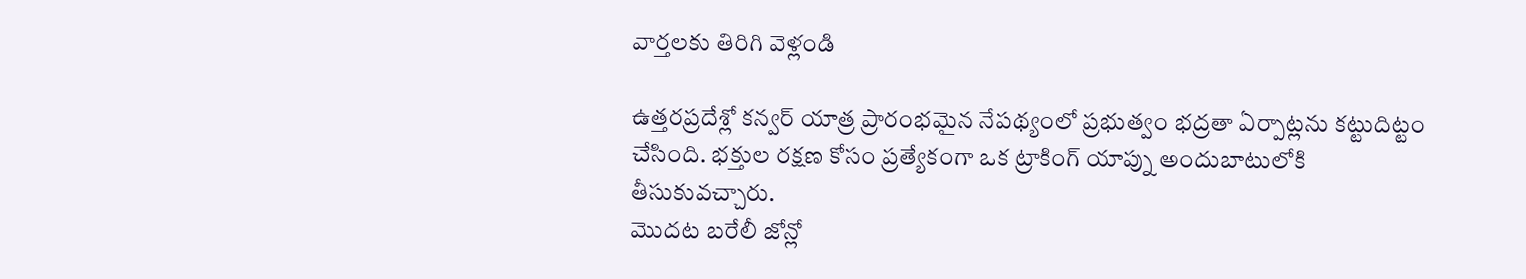వార్తలకు తిరిగి వెళ్లండి

ఉత్తరప్రదేశ్లో కన్వర్ యాత్ర ప్రారంభమైన నేపథ్యంలో ప్రభుత్వం భద్రతా ఏర్పాట్లను కట్టుదిట్టం చేసింది. భక్తుల రక్షణ కోసం ప్రత్యేకంగా ఒక ట్రాకింగ్ యాప్ను అందుబాటులోకి తీసుకువచ్చారు.
మొదట బరేలీ జోన్లో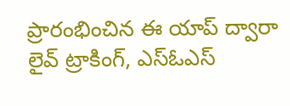ప్రారంభించిన ఈ యాప్ ద్వారా లైవ్ ట్రాకింగ్, ఎస్ఓఎస్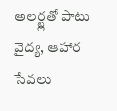అలర్ట్లతో పాటు వైద్య, ఆహార సేవలు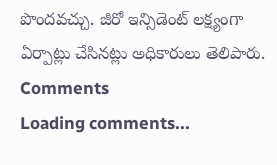పొందవచ్చు. జీరో ఇన్సిడెంట్ లక్ష్యంగా ఏర్పాట్లు చేసినట్లు అధికారులు తెలిపారు.
Comments
Loading comments...